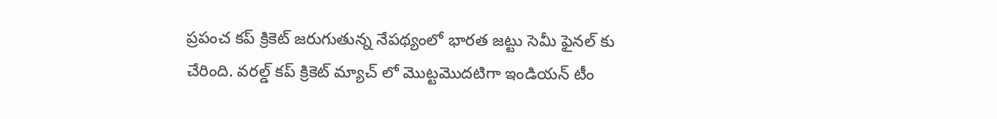ప్రపంచ కప్ క్రికెట్ జరుగుతున్న నేపథ్యంలో భారత జట్టు సెమీ ఫైనల్ కు చేరింది. వరల్డ్ కప్ క్రికెట్ మ్యాచ్ లో మొట్టమొదటిగా ఇండియన్ టీం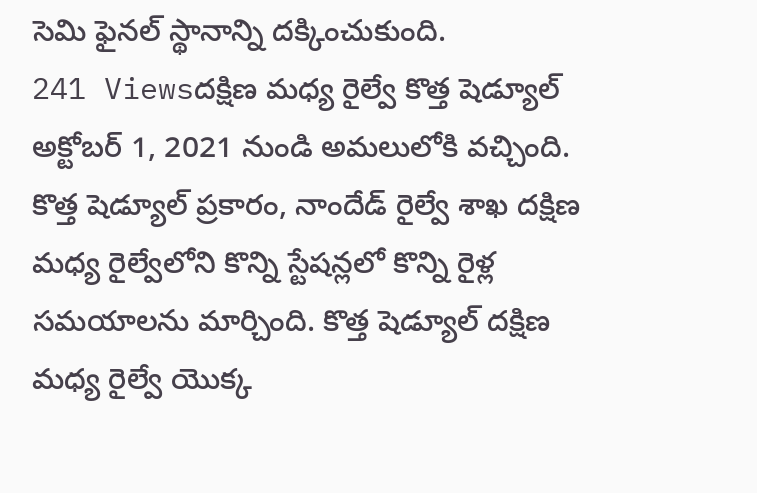సెమి ఫైనల్ స్థానాన్ని దక్కించుకుంది.
241 Viewsదక్షిణ మధ్య రైల్వే కొత్త షెడ్యూల్ అక్టోబర్ 1, 2021 నుండి అమలులోకి వచ్చింది. కొత్త షెడ్యూల్ ప్రకారం, నాందేడ్ రైల్వే శాఖ దక్షిణ మధ్య రైల్వేలోని కొన్ని స్టేషన్లలో కొన్ని రైళ్ల సమయాలను మార్చింది. కొత్త షెడ్యూల్ దక్షిణ మధ్య రైల్వే యొక్క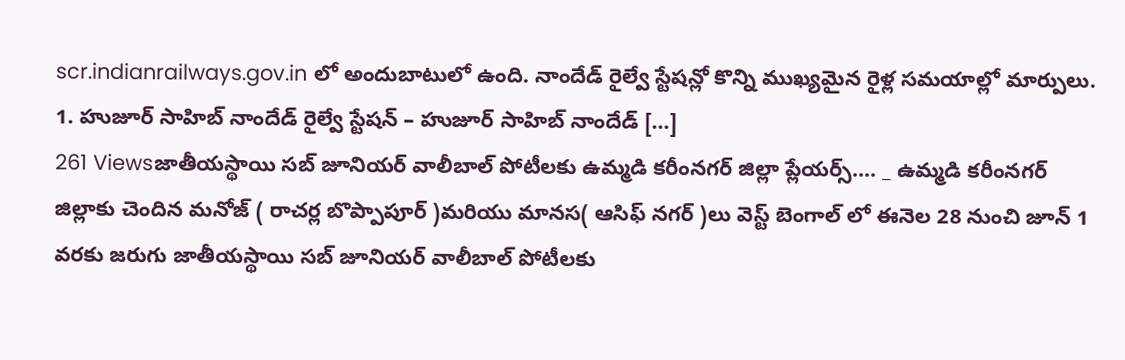scr.indianrailways.gov.in లో అందుబాటులో ఉంది. నాందేడ్ రైల్వే స్టేషన్లో కొన్ని ముఖ్యమైన రైళ్ల సమయాల్లో మార్పులు. 1. హుజూర్ సాహిబ్ నాందేడ్ రైల్వే స్టేషన్ – హుజూర్ సాహిబ్ నాందేడ్ […]
261 Viewsజాతీయస్థాయి సబ్ జూనియర్ వాలీబాల్ పోటీలకు ఉమ్మడి కరీంనగర్ జిల్లా ప్లేయర్స్…. _ ఉమ్మడి కరీంనగర్ జిల్లాకు చెందిన మనోజ్ ( రాచర్ల బొప్పాపూర్ )మరియు మానస( ఆసిఫ్ నగర్ )లు వెస్ట్ బెంగాల్ లో ఈనెల 28 నుంచి జూన్ 1 వరకు జరుగు జాతీయస్థాయి సబ్ జూనియర్ వాలీబాల్ పోటీలకు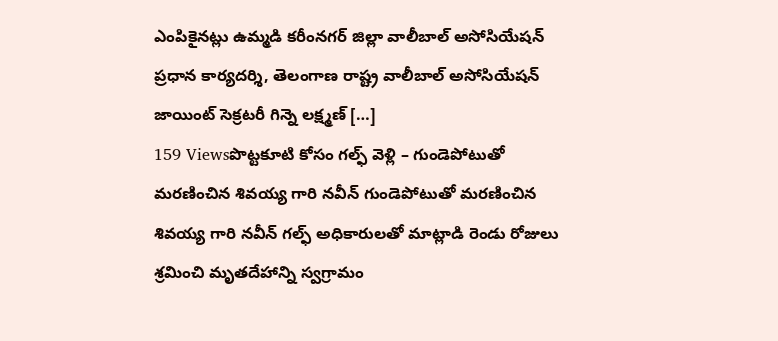ఎంపికైనట్లు ఉమ్మడి కరీంనగర్ జిల్లా వాలీబాల్ అసోసియేషన్ ప్రధాన కార్యదర్శి, తెలంగాణ రాష్ట్ర వాలీబాల్ అసోసియేషన్ జాయింట్ సెక్రటరీ గిన్నె లక్ష్మణ్ […]
159 Viewsపొట్టకూటి కోసం గల్ఫ్ వెళ్లి – గుండెపోటుతో మరణించిన శివయ్య గారి నవీన్ గుండెపోటుతో మరణించిన శివయ్య గారి నవీన్ గల్ఫ్ అధికారులతో మాట్లాడి రెండు రోజులు శ్రమించి మృతదేహాన్ని స్వగ్రామం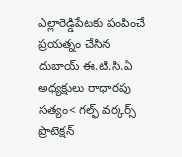ఎల్లారెడ్డిపేటకు పంపించే ప్రయత్నం చేసిన దుబాయ్ ఈ.టి.సి.ఏ అధ్యక్షులు రాధారపు సత్యం< గల్ఫ్ వర్కర్స్ ప్రొటెక్షన్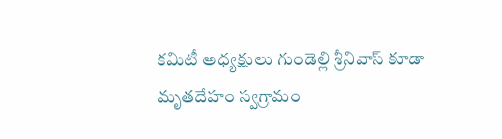కమిటీ అధ్యక్షులు గుండెల్లి శ్రీనివాస్ కూడా మృతదేహం స్వగ్రామం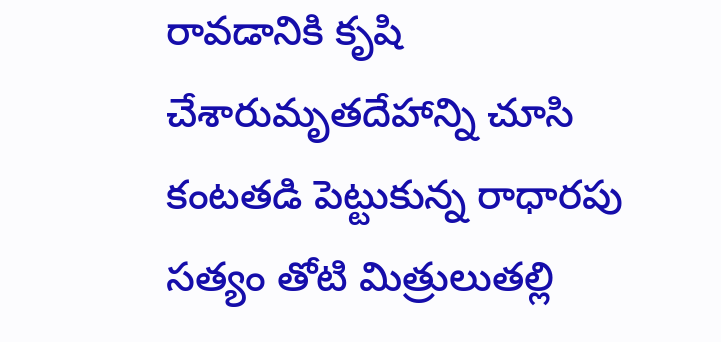రావడానికి కృషి చేశారుమృతదేహాన్ని చూసి కంటతడి పెట్టుకున్న రాధారపు సత్యం తోటి మిత్రులుతల్లి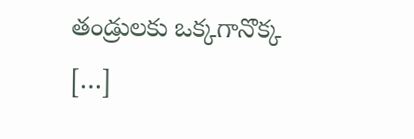తండ్రులకు ఒక్కగానొక్క […]